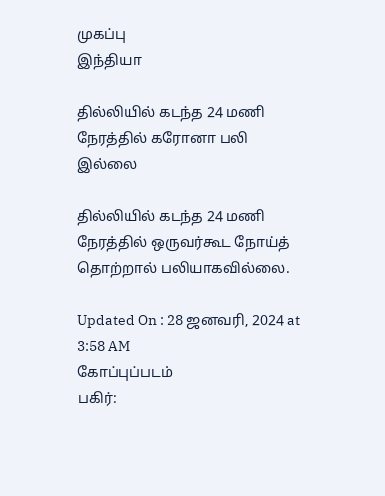முகப்பு
இந்தியா

தில்லியில் கடந்த 24 மணி நேரத்தில் கரோனா பலி இல்லை

தில்லியில் கடந்த 24 மணி நேரத்தில் ஒருவர்கூட நோய்த் தொற்றால் பலியாகவில்லை.

Updated On : 28 ஜனவரி, 2024 at 3:58 AM
கோப்புப்படம்
பகிர்: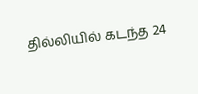தில்லியில் கடந்த 24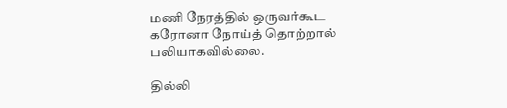மணி நேரத்தில் ஒருவர்கூட கரோனா நோய்த் தொற்றால் பலியாகவில்லை.

தில்லி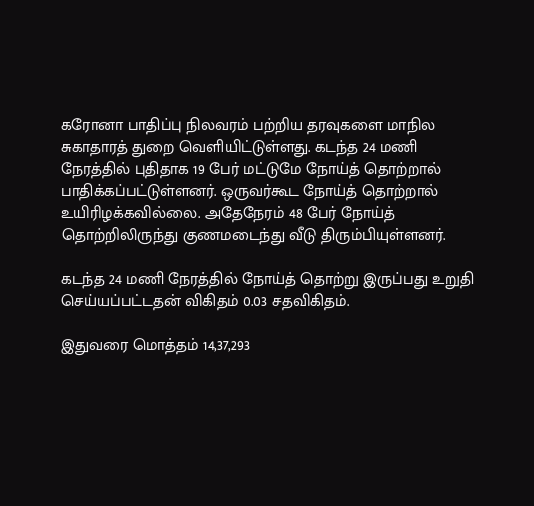கரோனா பாதிப்பு நிலவரம் பற்றிய தரவுகளை மாநில சுகாதாரத் துறை வெளியிட்டுள்ளது. கடந்த 24 மணி நேரத்தில் புதிதாக 19 பேர் மட்டுமே நோய்த் தொற்றால் பாதிக்கப்பட்டுள்ளனர். ஒருவர்கூட நோய்த் தொற்றால் உயிரிழக்கவில்லை. அதேநேரம் 48 பேர் நோய்த் தொற்றிலிருந்து குணமடைந்து வீடு திரும்பியுள்ளனர்.

கடந்த 24 மணி நேரத்தில் நோய்த் தொற்று இருப்பது உறுதி செய்யப்பட்டதன் விகிதம் 0.03 சதவிகிதம்.

இதுவரை மொத்தம் 14,37,293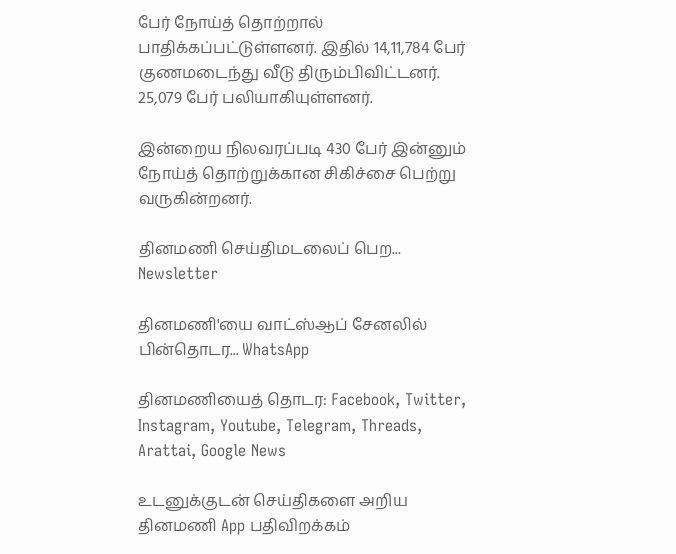பேர் நோய்த் தொற்றால் பாதிக்கப்பட்டுள்ளனர். இதில் 14,11,784 பேர் குணமடைந்து வீடு திரும்பிவிட்டனர். 25,079 பேர் பலியாகியுள்ளனர்.

இன்றைய நிலவரப்படி 430 பேர் இன்னும் நோய்த் தொற்றுக்கான சிகிச்சை பெற்று வருகின்றனர்.

தினமணி செய்திமடலைப் பெற... Newsletter

தினமணி'யை வாட்ஸ்ஆப் சேனலில் பின்தொடர... WhatsApp

தினமணியைத் தொடர: Facebook, Twitter, Instagram, Youtube, Telegram, Threads, Arattai, Google News

உடனுக்குடன் செய்திகளை அறிய தினமணி App பதிவிறக்கம்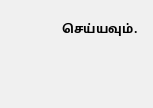செய்யவும்.